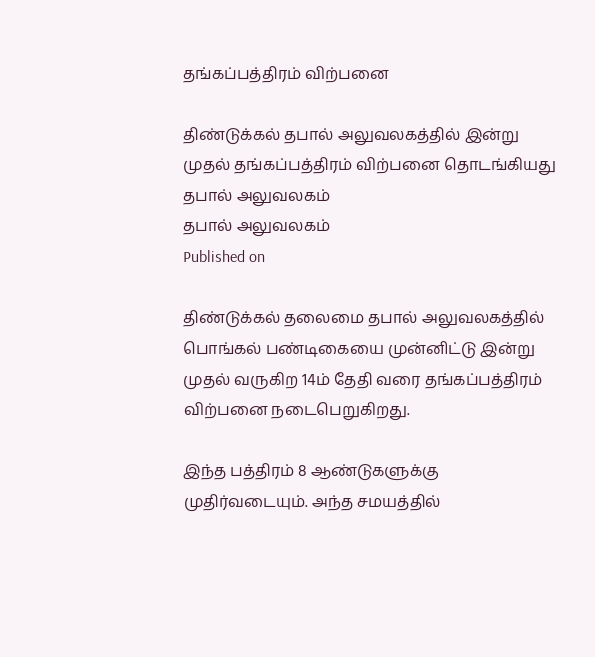தங்கப்பத்திரம் விற்பனை

திண்டுக்கல் தபால் அலுவலகத்தில் இன்று முதல் தங்கப்பத்திரம் விற்பனை தொடங்கியது
தபால் அலுவலகம்
தபால் அலுவலகம்
Published on

திண்டுக்கல் தலைமை தபால் அலுவலகத்தில் பொங்கல் பண்டிகையை முன்னிட்டு இன்று முதல் வருகிற 14ம் தேதி வரை தங்கப்பத்திரம் விற்பனை நடைபெறுகிறது.

இந்த பத்திரம் 8 ஆண்டுகளுக்கு முதிர்வடையும். அந்த சமயத்தில்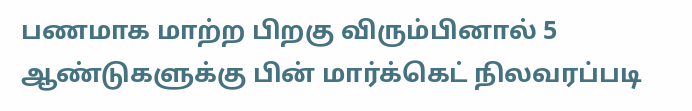பணமாக மாற்ற பிறகு விரும்பினால் 5 ஆண்டுகளுக்கு பின் மார்க்கெட் நிலவரப்படி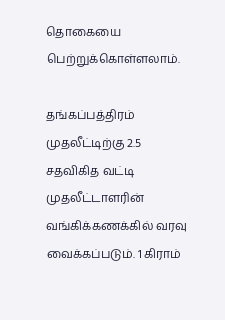தொகையை பெற்றுக்கொள்ளலாம்.

தங்கப்பத்திரம் முதலீட்டிற்கு 2.5 சதவிகித வட்டி முதலீட்டாளரின் வங்கிக்கணக்கில் வரவு வைக்கப்படும். 1 கிராம்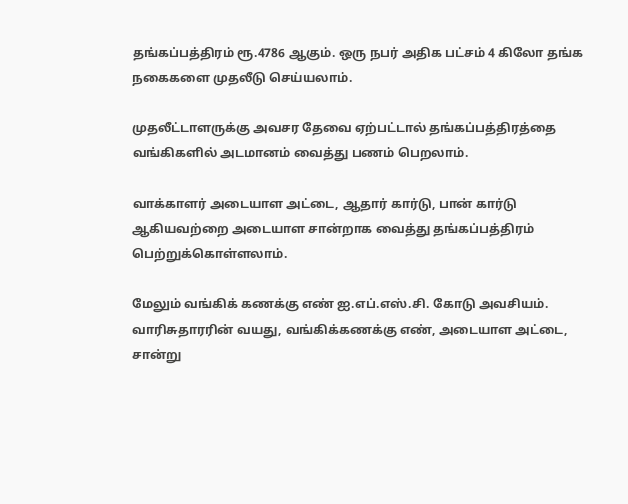தங்கப்பத்திரம் ரூ.4786 ஆகும். ஒரு நபர் அதிக பட்சம் 4 கிலோ தங்க நகைகளை முதலீடு செய்யலாம்.

முதலீட்டாளருக்கு அவசர தேவை ஏற்பட்டால் தங்கப்பத்திரத்தை வங்கிகளில் அடமானம் வைத்து பணம் பெறலாம்.

வாக்காளர் அடையாள அட்டை, ஆதார் கார்டு, பான் கார்டு ஆகியவற்றை அடையாள சான்றாக வைத்து தங்கப்பத்திரம் பெற்றுக்கொள்ளலாம்.

மேலும் வங்கிக் கணக்கு எண் ஐ.எப்.எஸ்.சி. கோடு அவசியம். வாரிசுதாரரின் வயது, வங்கிக்கணக்கு எண், அடையாள அட்டை, சான்று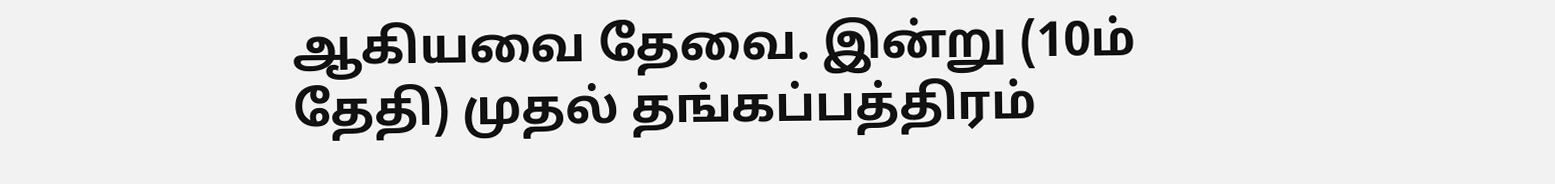ஆகியவை தேவை. இன்று (10ம் தேதி) முதல் தங்கப்பத்திரம்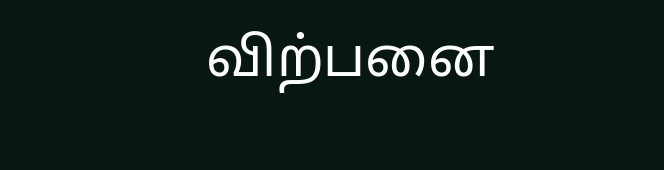விற்பனை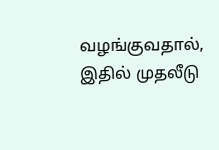வழங்குவதால், இதில் முதலீடு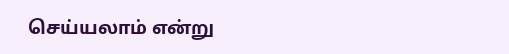செய்யலாம் என்று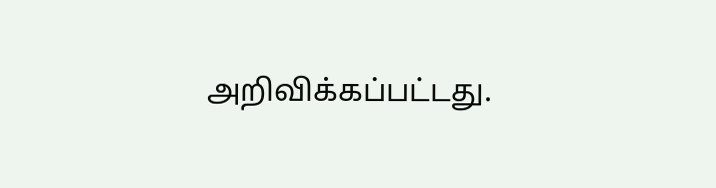அறிவிக்கப்பட்டது.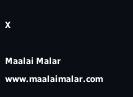X

Maalai Malar
www.maalaimalar.com